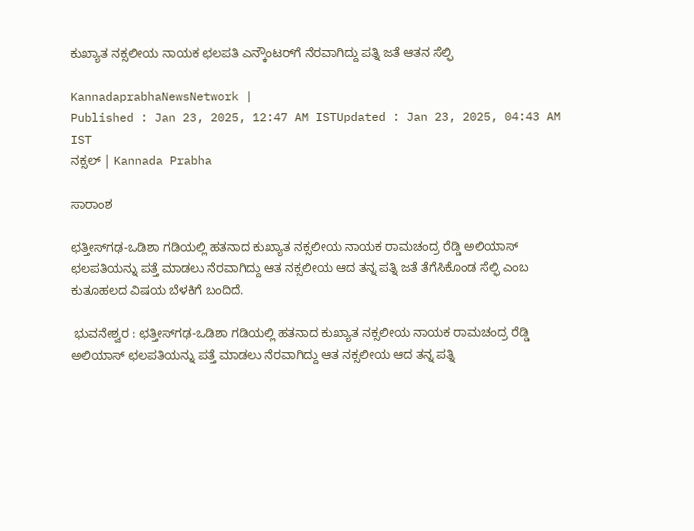ಕುಖ್ಯಾತ ನಕ್ಸಲೀಯ ನಾಯಕ ಛಲಪತಿ ಎನ್ಕೌಂಟರ್‌ಗೆ ನೆರವಾಗಿದ್ದು ಪತ್ನಿ ಜತೆ ಆತನ ಸೆಲ್ಫಿ

KannadaprabhaNewsNetwork |
Published : Jan 23, 2025, 12:47 AM ISTUpdated : Jan 23, 2025, 04:43 AM IST
ನಕ್ಸಲ್‌ | Kannada Prabha

ಸಾರಾಂಶ

ಛತ್ತೀಸ್‌ಗಢ-ಒಡಿಶಾ ಗಡಿಯಲ್ಲಿ ಹತನಾದ ಕುಖ್ಯಾತ ನಕ್ಸಲೀಯ ನಾಯಕ ರಾಮಚಂದ್ರ ರೆಡ್ಡಿ ಅಲಿಯಾಸ್ ಛಲಪತಿಯನ್ನು ಪತ್ತೆ ಮಾಡಲು ನೆರವಾಗಿದ್ದು ಆತ ನಕ್ಸಲೀಯ ಆದ ತನ್ನ ಪತ್ನಿ ಜತೆ ತೆಗೆಸಿಕೊಂಡ ಸೆಲ್ಫಿ ಎಂಬ ಕುತೂಹಲದ ವಿಷಯ ಬೆಳಕಿಗೆ ಬಂದಿದೆ.

 ಭುವನೇಶ್ವರ : ಛತ್ತೀಸ್‌ಗಢ-ಒಡಿಶಾ ಗಡಿಯಲ್ಲಿ ಹತನಾದ ಕುಖ್ಯಾತ ನಕ್ಸಲೀಯ ನಾಯಕ ರಾಮಚಂದ್ರ ರೆಡ್ಡಿ ಅಲಿಯಾಸ್ ಛಲಪತಿಯನ್ನು ಪತ್ತೆ ಮಾಡಲು ನೆರವಾಗಿದ್ದು ಆತ ನಕ್ಸಲೀಯ ಆದ ತನ್ನ ಪತ್ನಿ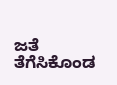ಜತೆ ತೆಗೆಸಿಕೊಂಡ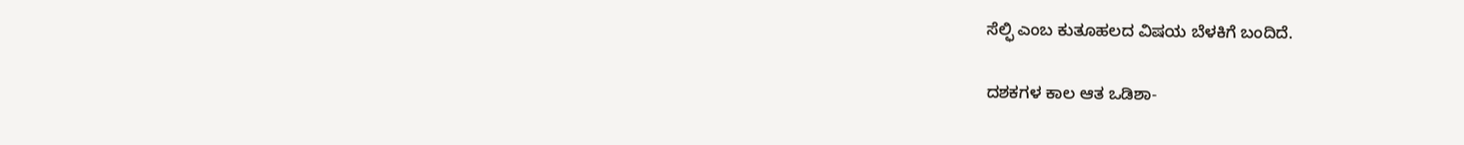ಸೆಲ್ಫಿ ಎಂಬ ಕುತೂಹಲದ ವಿಷಯ ಬೆಳಕಿಗೆ ಬಂದಿದೆ.

ದಶಕಗಳ ಕಾಲ ಆತ ಒಡಿಶಾ-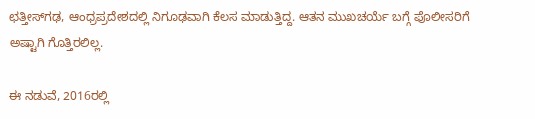ಛತ್ತೀಸ್‌ಗಢ, ಆಂಧ್ರಪ್ರದೇಶದಲ್ಲಿ ನಿಗೂಢವಾಗಿ ಕೆಲಸ ಮಾಡುತ್ತಿದ್ದ. ಆತನ ಮುಖಚರ್ಯೆ ಬಗ್ಗೆ ಪೊಲೀಸರಿಗೆ ಅಷ್ಟಾಗಿ ಗೊತ್ತಿರಲಿಲ್ಲ.

ಈ ನಡುವೆ, 2016ರಲ್ಲಿ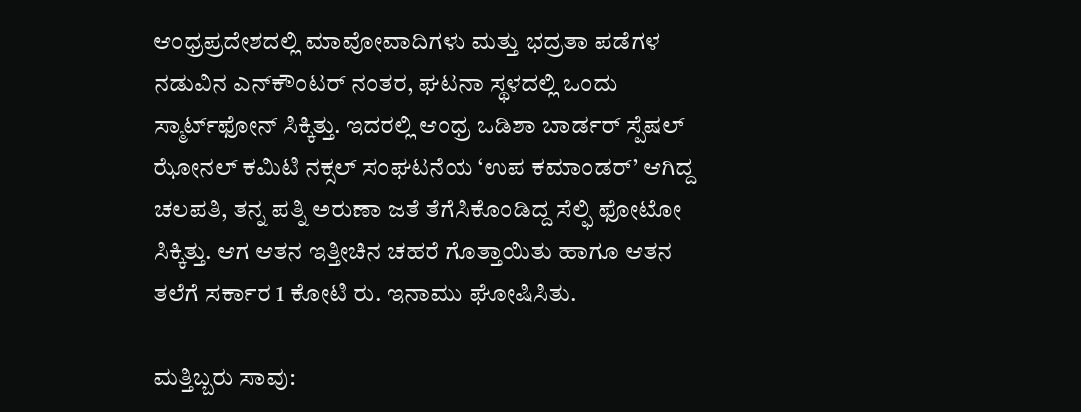ಆಂಧ್ರಪ್ರದೇಶದಲ್ಲಿ ಮಾವೋವಾದಿಗಳು ಮತ್ತು ಭದ್ರತಾ ಪಡೆಗಳ ನಡುವಿನ ಎನ್‌ಕೌಂಟರ್ ನಂತರ, ಘಟನಾ ಸ್ಥಳದಲ್ಲಿ ಒಂದು ಸ್ಮಾರ್ಟ್‌ಫೋನ್‌ ಸಿಕ್ಕಿತ್ತು. ಇದರಲ್ಲಿ ಆಂಧ್ರ ಒಡಿಶಾ ಬಾರ್ಡರ್ ಸ್ಪೆಷಲ್ ಝೋನಲ್ ಕಮಿಟಿ ನಕ್ಸಲ್‌ ಸಂಘಟನೆಯ ‘ಉಪ ಕಮಾಂಡರ್’ ಆಗಿದ್ದ ಚಲಪತಿ, ತನ್ನ ಪತ್ನಿ ಅರುಣಾ ಜತೆ ತೆಗೆಸಿಕೊಂಡಿದ್ದ ಸೆಲ್ಫಿ ಫೋಟೋ ಸಿಕ್ಕಿತ್ತು. ಆಗ ಆತನ ಇತ್ತೀಚಿನ ಚಹರೆ ಗೊತ್ತಾಯಿತು ಹಾಗೂ ಆತನ ತಲೆಗೆ ಸರ್ಕಾರ 1 ಕೋಟಿ ರು. ಇನಾಮು ಘೋಷಿಸಿತು.

ಮತ್ತಿಬ್ಬರು ಸಾವು: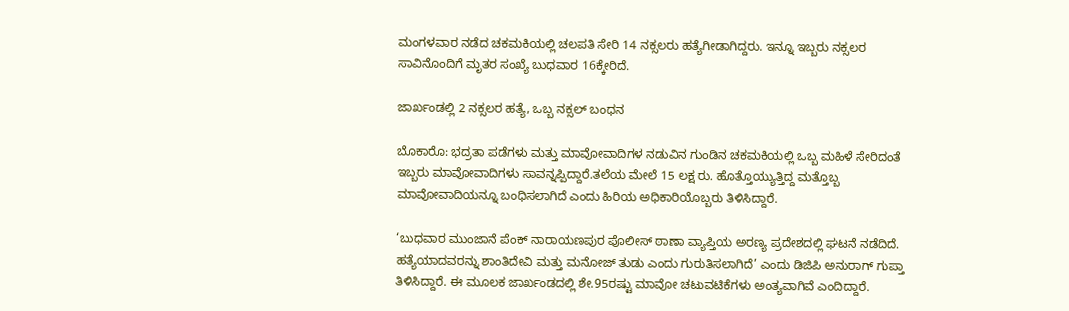ಮಂಗಳವಾರ ನಡೆದ ಚಕಮಕಿಯಲ್ಲಿ ಚಲಪತಿ ಸೇರಿ 14 ನಕ್ಸಲರು ಹತ್ಯೆಗೀಡಾಗಿದ್ದರು. ಇನ್ನೂ ಇಬ್ಬರು ನಕ್ಸಲರ ಸಾವಿನೊಂದಿಗೆ ಮೃತರ ಸಂಖ್ಯೆ ಬುಧವಾರ 16ಕ್ಕೇರಿದೆ.

ಜಾರ್ಖಂಡಲ್ಲಿ 2 ನಕ್ಸಲರ ಹತ್ಯೆ, ಒಬ್ಬ ನಕ್ಸಲ್‌ ಬಂಧನ

ಬೊಕಾರೊ: ಭದ್ರತಾ ಪಡೆಗಳು ಮತ್ತು ಮಾವೋವಾದಿಗಳ ನಡುವಿನ ಗುಂಡಿನ ಚಕಮಕಿಯಲ್ಲಿ ಒಬ್ಬ ಮಹಿಳೆ ಸೇರಿದಂತೆ ಇಬ್ಬರು ಮಾವೋವಾದಿಗಳು ಸಾವನ್ನಪ್ಪಿದ್ದಾರೆ.ತಲೆಯ ಮೇಲೆ 15 ಲಕ್ಷ ರು. ಹೊತ್ತೊಯ್ಯುತ್ತಿದ್ದ ಮತ್ತೊಬ್ಬ ಮಾವೋವಾದಿಯನ್ನೂ ಬಂಧಿಸಲಾಗಿದೆ ಎಂದು ಹಿರಿಯ ಅಧಿಕಾರಿಯೊಬ್ಬರು ತಿಳಿಸಿದ್ದಾರೆ.

‘ಬುಧವಾರ ಮುಂಜಾನೆ ಪೆಂಕ್ ನಾರಾಯಣಪುರ ಪೊಲೀಸ್ ಠಾಣಾ ವ್ಯಾಪ್ತಿಯ ಅರಣ್ಯ ಪ್ರದೇಶದಲ್ಲಿ ಘಟನೆ ನಡೆದಿದೆ. ಹತ್ಯೆಯಾದವರನ್ನು ಶಾಂತಿದೇವಿ ಮತ್ತು ಮನೋಜ್ ತುಡು ಎಂದು ಗುರುತಿಸಲಾಗಿದೆ’ ಎಂದು ಡಿಜಿಪಿ ಅನುರಾಗ್ ಗುಪ್ತಾ ತಿಳಿಸಿದ್ದಾರೆ. ಈ ಮೂಲಕ ಜಾರ್ಖಂಡದಲ್ಲಿ ಶೇ.95ರಷ್ಟು ಮಾವೋ ಚಟುವಟಿಕೆಗಳು ಅಂತ್ಯವಾಗಿವೆ ಎಂದಿದ್ದಾರೆ.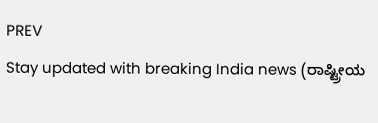PREV
Stay updated with breaking India news (ರಾಷ್ಟ್ರೀಯ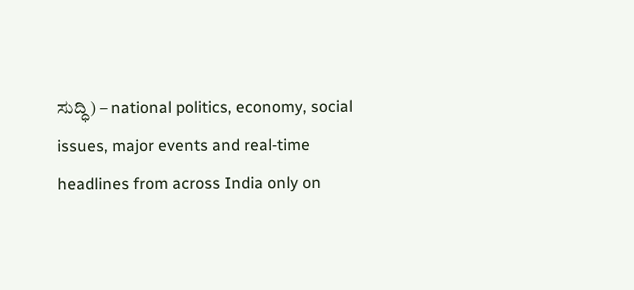ಸುದ್ಧಿ) – national politics, economy, social issues, major events and real‑time headlines from across India only on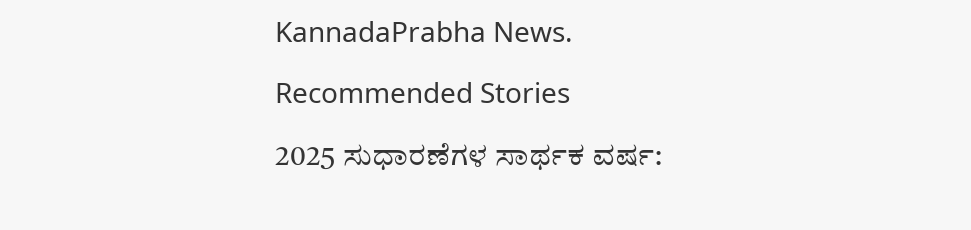KannadaPrabha News.

Recommended Stories

2025 ಸುಧಾರಣೆಗಳ ಸಾರ್ಥಕ ವರ್ಷ: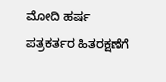ಮೋದಿ ಹರ್ಷ
ಪತ್ರಕರ್ತರ ಹಿತರಕ್ಷಣೆಗೆ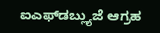ಐಎಫ್‌ಡಬ್ಲ್ಯುಜೆ ಆಗ್ರಹ